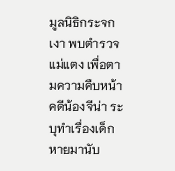มูลนิธิกระจกเงา พบตำรวจแม่แตง เพื่อตามความคืบหน้าคดีน้องจีน่า ระบุทำเรื่องเด็กหายมานับ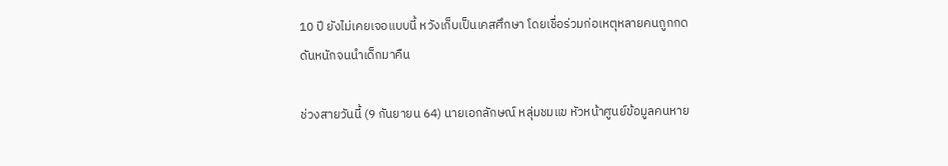10 ปี ยังไม่เคยเจอแบบนี้ หวังเก็บเป็นเคสศึกษา โดยเชื่อร่วมก่อเหตุหลายคนถูกกดดันหนักจนนำเด็กมาคืน

ช่วงสายวันนี้ (9 กันยายน 64) นายเอกลักษณ์ หลุ่มชมแข หัวหน้าศูนย์ข้อมูลคนหาย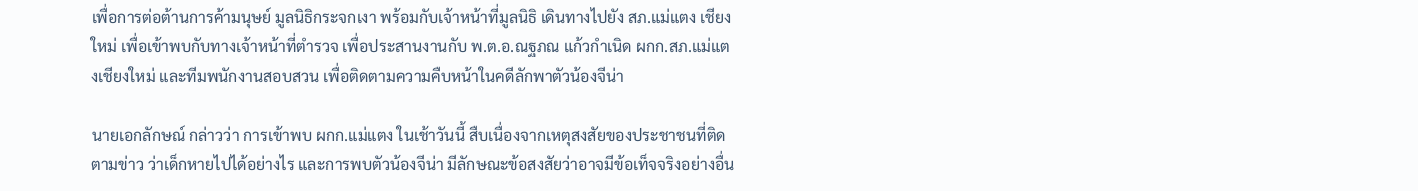เพื่อการต่อต้านการค้ามนุษย์ มูลนิธิกระจกเงา พร้อมกับเจ้าหน้าที่มูลนิธิ เดินทางไปยัง สภ.แม่แตง เชียงใหม่ เพื่อเข้าพบกับทางเจ้าหน้าที่ตำรวจ เพื่อประสานงานกับ พ.ต.อ.ณฐภณ แก้วกำเนิด ผกก.สภ.แม่แตงเชียงใหม่ และทีมพนักงานสอบสวน เพื่อติดตามความคืบหน้าในคดีลักพาตัวน้องจีน่า

นายเอกลักษณ์ กล่าวว่า การเข้าพบ ผกก.แม่แตง ในเช้าวันนี้ สืบเนื่องจากเหตุสงสัยของประชาชนที่ติดตามข่าว ว่าเด็กหายไปได้อย่างไร และการพบตัวน้องจีน่า มีลักษณะข้อสงสัยว่าอาจมีข้อเท็จจริงอย่างอื่น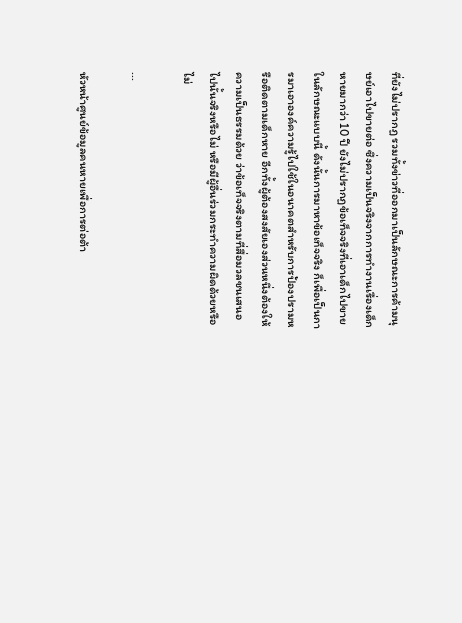ที่ยังไม่ปรากฏ รวมทั้งข่าวที่ออกมาเป็นลักษณะการค้ามนุษย์เอาไปขายต่อ ซึ่งความเป็นจริงจากการทำงานเรื่องเด็กหายมากว่า 10 ปี ยังไม่ปรากฏข้อเท็จจริงที่เอาเด็กไปขายในลักษณะแบบนี้ ดังนั้นการมาหาข้อเท็จจริง ก็เพื่อเป็นการมาเอาองค์ความรู้ไปใช้ในอนาคตสำหรับการป้องปรามหรือติดตามเด็กหาย อีกทั้งผู้ต้องสงสัยเองส่วนหนึ่งต้องให้ความเป็นธรรมด้วย ว่าข้อเท็จจริงตามที่สื่อมวลชนเสนอไปนั้นจริงหรือไม่ หรือมีผู้อื่นร่วมกระทำความผิดด้วยหรือไม่

...

หัวหน้าศูนย์ข้อมูลคนหายเพื่อการต่อต้า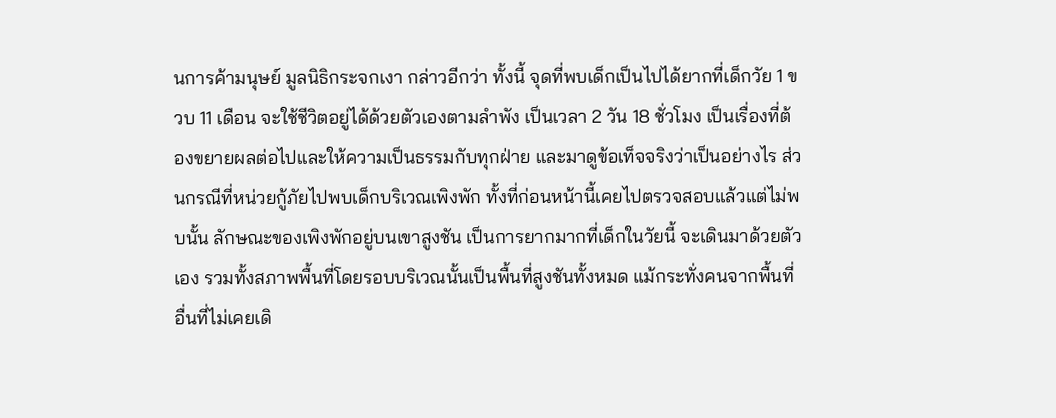นการค้ามนุษย์ มูลนิธิกระจกเงา กล่าวอีกว่า ทั้งนี้ จุดที่พบเด็กเป็นไปได้ยากที่เด็กวัย 1 ขวบ 11 เดือน จะใช้ชีวิตอยู่ได้ด้วยตัวเองตามลำพัง เป็นเวลา 2 วัน 18 ชั่วโมง เป็นเรื่องที่ต้องขยายผลต่อไปและให้ความเป็นธรรมกับทุกฝ่าย และมาดูข้อเท็จจริงว่าเป็นอย่างไร ส่วนกรณีที่หน่วยกู้ภัยไปพบเด็กบริเวณเพิงพัก ทั้งที่ก่อนหน้านี้เคยไปตรวจสอบแล้วแต่ไม่พบนั้น ลักษณะของเพิงพักอยู่บนเขาสูงชัน เป็นการยากมากที่เด็กในวัยนี้ จะเดินมาด้วยตัวเอง รวมทั้งสภาพพื้นที่โดยรอบบริเวณนั้นเป็นพื้นที่สูงชันทั้งหมด แม้กระทั่งคนจากพื้นที่อื่นที่ไม่เคยเดิ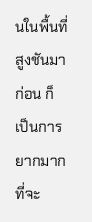นในพื้นที่สูงชันมาก่อน ก็เป็นการยากมากที่จะ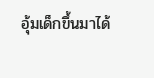อุ้มเด็กขึ้นมาได้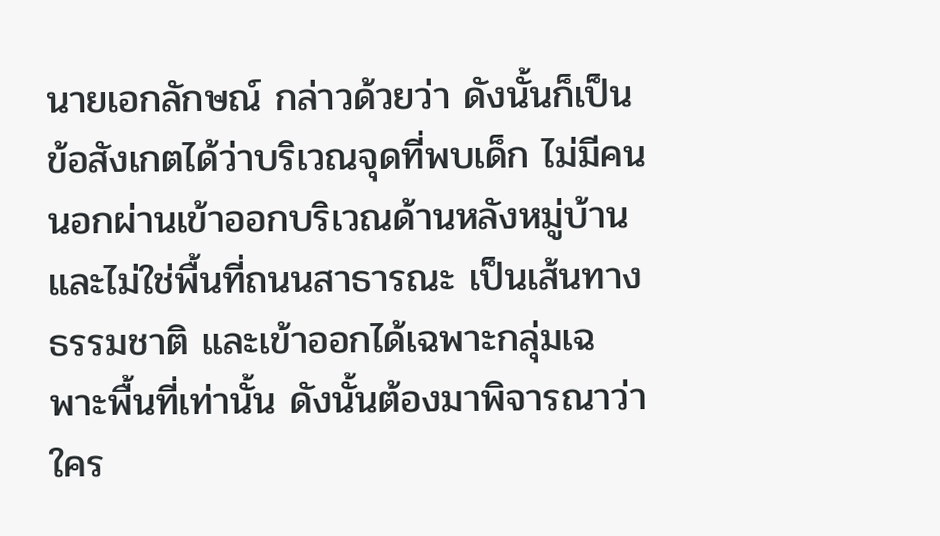นายเอกลักษณ์ กล่าวด้วยว่า ดังนั้นก็เป็นข้อสังเกตได้ว่าบริเวณจุดที่พบเด็ก ไม่มีคนนอกผ่านเข้าออกบริเวณด้านหลังหมู่บ้าน และไม่ใช่พื้นที่ถนนสาธารณะ เป็นเส้นทางธรรมชาติ และเข้าออกได้เฉพาะกลุ่มเฉพาะพื้นที่เท่านั้น ดังนั้นต้องมาพิจารณาว่าใคร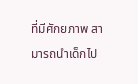ที่มีศักยภาพ สามารถนำเด็กไป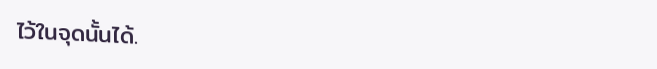ไว้ในจุดนั้นได้.